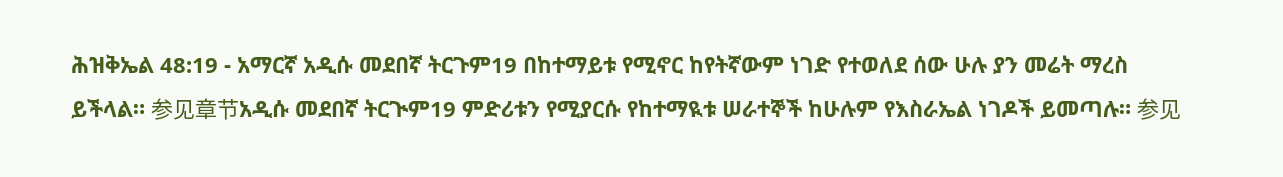ሕዝቅኤል 48:19 - አማርኛ አዲሱ መደበኛ ትርጉም19 በከተማይቱ የሚኖር ከየትኛውም ነገድ የተወለደ ሰው ሁሉ ያን መሬት ማረስ ይችላል። 参见章节አዲሱ መደበኛ ትርጒም19 ምድሪቱን የሚያርሱ የከተማዪቱ ሠራተኞች ከሁሉም የእስራኤል ነገዶች ይመጣሉ። 参见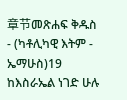章节መጽሐፍ ቅዱስ - (ካቶሊካዊ እትም - ኤማሁስ)19 ከእስራኤል ነገድ ሁሉ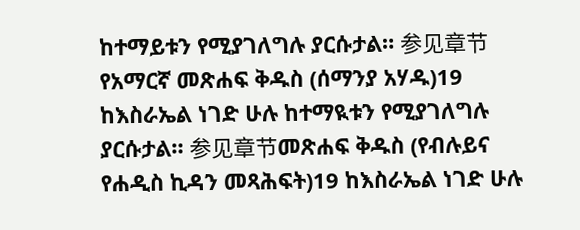ከተማይቱን የሚያገለግሉ ያርሱታል። 参见章节የአማርኛ መጽሐፍ ቅዱስ (ሰማንያ አሃዱ)19 ከእስራኤል ነገድ ሁሉ ከተማዪቱን የሚያገለግሉ ያርሱታል። 参见章节መጽሐፍ ቅዱስ (የብሉይና የሐዲስ ኪዳን መጻሕፍት)19 ከእስራኤል ነገድ ሁሉ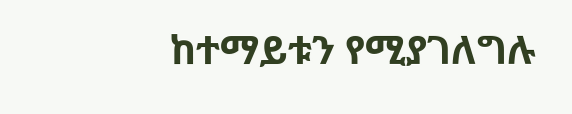ከተማይቱን የሚያገለግሉ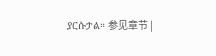ያርሱታል። 参见章节 |